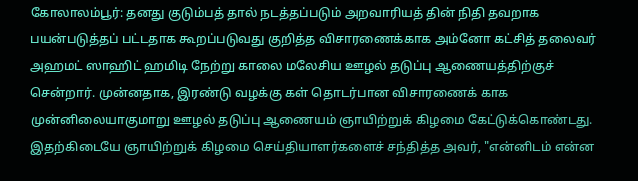கோலாலம்பூர்: தனது குடும்பத் தால் நடத்தப்படும் அறவாரியத் தின் நிதி தவறாக பயன்படுத்தப் பட்டதாக கூறப்படுவது குறித்த விசாரணைக்காக அம்னோ கட்சித் தலைவர் அஹமட் ஸாஹிட் ஹமிடி நேற்று காலை மலேசிய ஊழல் தடுப்பு ஆணையத்திற்குச் சென்றார். முன்னதாக, இரண்டு வழக்கு கள் தொடர்பான விசாரணைக் காக முன்னிலையாகுமாறு ஊழல் தடுப்பு ஆணையம் ஞாயிற்றுக் கிழமை கேட்டுக்கொண்டது.
இதற்கிடையே ஞாயிற்றுக் கிழமை செய்தியாளர்களைச் சந்தித்த அவர், "என்னிடம் என்ன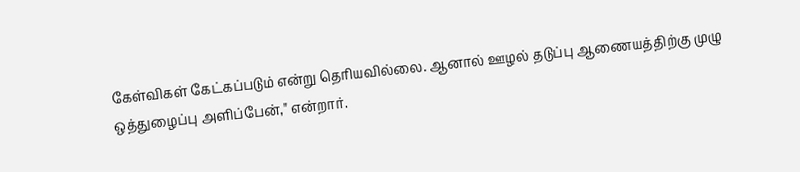கேள்விகள் கேட்கப்படும் என்று தெரியவில்லை. ஆனால் ஊழல் தடுப்பு ஆணையத்திற்கு முழு ஒத்துழைப்பு அளிப்பேன்," என்றார்.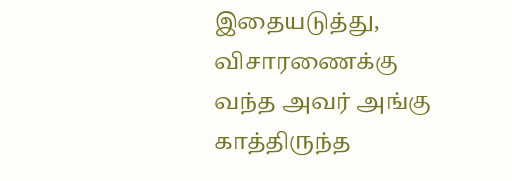இதையடுத்து, விசாரணைக்கு வந்த அவர் அங்கு காத்திருந்த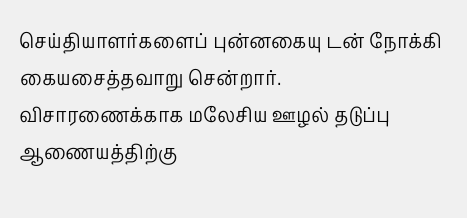செய்தியாளர்களைப் புன்னகையு டன் நோக்கி கையசைத்தவாறு சென்றார்.
விசாரணைக்காக மலேசிய ஊழல் தடுப்பு ஆணையத்திற்கு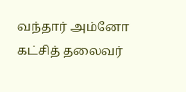வந்தார் அம்னோ கட்சித் தலைவர்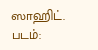ஸாஹிட். படம்: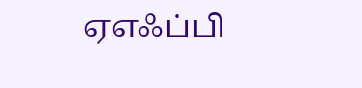ஏஎஃப்பி